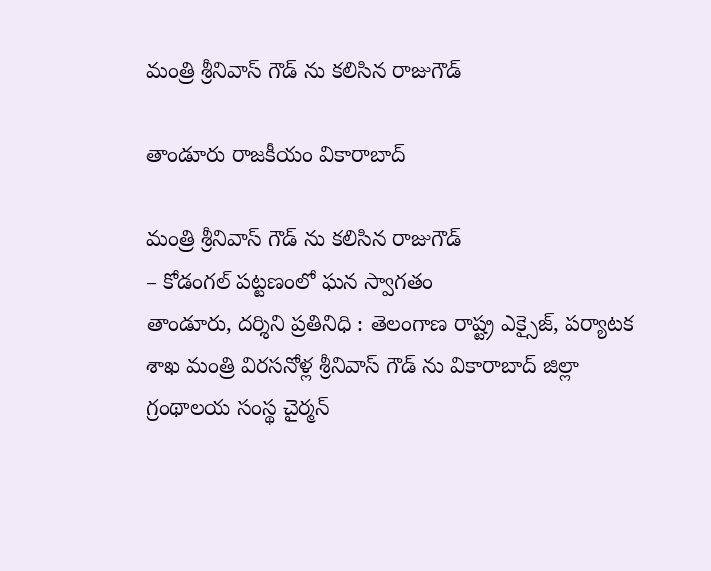మంత్రి శ్రీనివాస్ గౌడ్ ను కలిసిన రాజుగౌడ్

తాండూరు రాజకీయం వికారాబాద్

మంత్రి శ్రీనివాస్ గౌడ్ ను కలిసిన రాజుగౌడ్
– కోడంగల్‌ పట్టణంలో ఘన స్వాగతం
తాండూరు, దర్శిని ప్రతినిధి : తెలంగాణ రాష్ట్ర ఎక్సైజ్, పర్యాటక శాఖ మంత్రి విరసనోళ్ల శ్రీనివాస్ గౌడ్ ను వికారాబాద్ జిల్లా గ్రంథాలయ సంస్థ చైర్మన్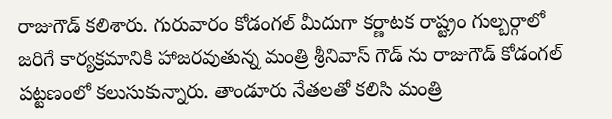రాజుగౌడ్ కలిశారు. గురువారం కోడంగల్ మీదుగా కర్ణాటక రాష్ట్రం గుల్బర్గాలో జరిగే కార్యక్రమానికి హాజరవుతున్న మంత్రి శ్రీనివాస్ గౌడ్ ను రాజుగౌడ్ కోడంగల్ పట్టణంలో కలుసుకున్నారు. తాండూరు నేతలతో కలిసి మంత్రి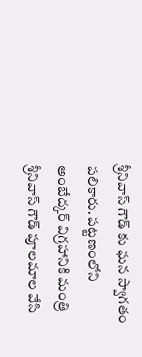శ్రీనివాస్ గౌడ్ కు ఘన స్వాగతం పలికారు. పట్టణంలోని అంబేద్కర్ విగ్రహానికి మంత్రి శ్రీనివాస్ గౌడ్ పూలమాల వేసి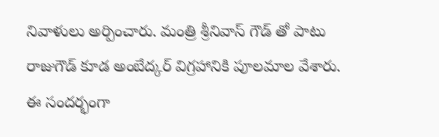నివాళులు అర్పించారు. మంత్రి శ్రీనివాస్ గౌడ్ తో పాటు రాజుగౌడ్ కూడ అంబేద్కర్ విగ్రహానికి పూలమాల వేశారు. ఈ సందర్భంగా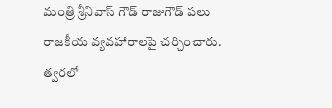మంత్రి శ్రీనివాస్ గౌడ్ రాజుగౌడ్ పలు రాజకీయ వ్యవహారాలపై చర్చించారు. త్వరలో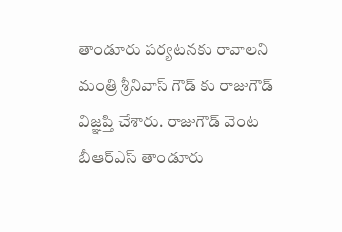తాండూరు పర్యటనకు రావాలని మంత్రి శ్రీనివాస్ గౌడ్ కు రాజుగౌడ్ విజ్ఞప్తి చేశారు. రాజుగౌడ్ వెంట బీఆర్ఎస్ తాండూరు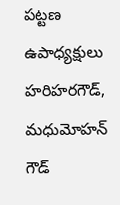పట్టణ ఉపాధ్యక్షులు హరిహరగౌడ్, మధుమోహన్ గౌడ్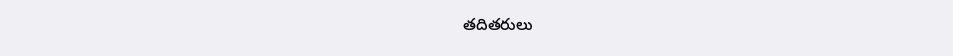తదితరులు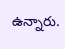ఉన్నారు.